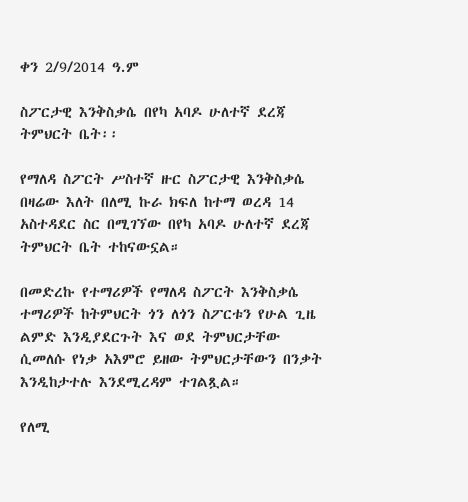ቀን 2/9/2014 ዓ.ም

ስፖርታዊ እንቅስቃሴ በየካ አባዶ ሁለተኛ ደረጃ ትምህርት ቤት፡፡

የማለዳ ስፖርት ሥስተኛ ዙር ስፖርታዊ እንቅስቃሴ በዛሬው እለት በለሚ ኩራ ክፍለ ከተማ ወረዳ 14 አስተዳደር ስር በሚገኘው በየካ አባዶ ሁለተኛ ደረጃ ትምህርት ቤት ተከናውኗል።

በመድረኩ የተማሪዎች የማለዳ ስፖርት እንቅስቃሴ ተማሪዎች ከትምህርት ጎን ለጎን ስፖርቱን የሁል ጊዜ ልምድ እንዲያደርጉት እና ወደ ትምህርታቸው ሲመለሱ የነቃ አእምሮ ይዘው ትምህርታቸውን በንቃት እንዲከታተሉ እንደሚረዳም ተገልጿል።

የለሚ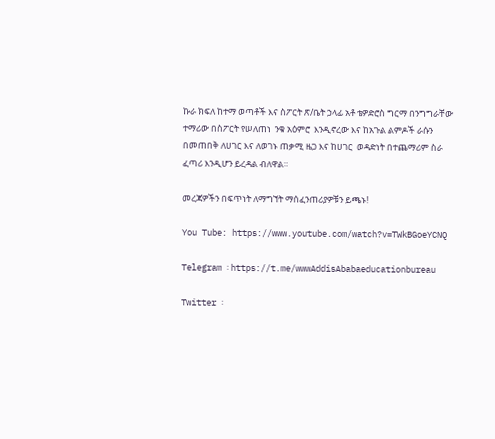ኩራ ክፍለ ከተማ ወጣቶች እና ስፖርት ጽ/ቤት ኃላፊ አቶ ቴዎድሮስ ግርማ በንግግራቸው ተማሪው በስፖርት የሠለጠነ  ንቁ አዕምሮ  እንዲኖረው እና ከአጉል ልምዶች ራሱን በመጠበቅ ለሀገር እና ለወገኑ ጠቃሚ ዜጋ እና ከሀገር  ወዳድነት በተጨማሪም ስራ ፈጣሪ እንዲሆን ይረዳል ብለዋል።

መረጃዎችን በፍጥነት ለማግኘት ማሰፈንጠሪያዎቹን ይጫኑ!

You Tube: https://www.youtube.com/watch?v=TWkBGoeYCNQ

Telegram ፡ https://t.me/wwwAddisAbabaeducationbureau

Twitter ፡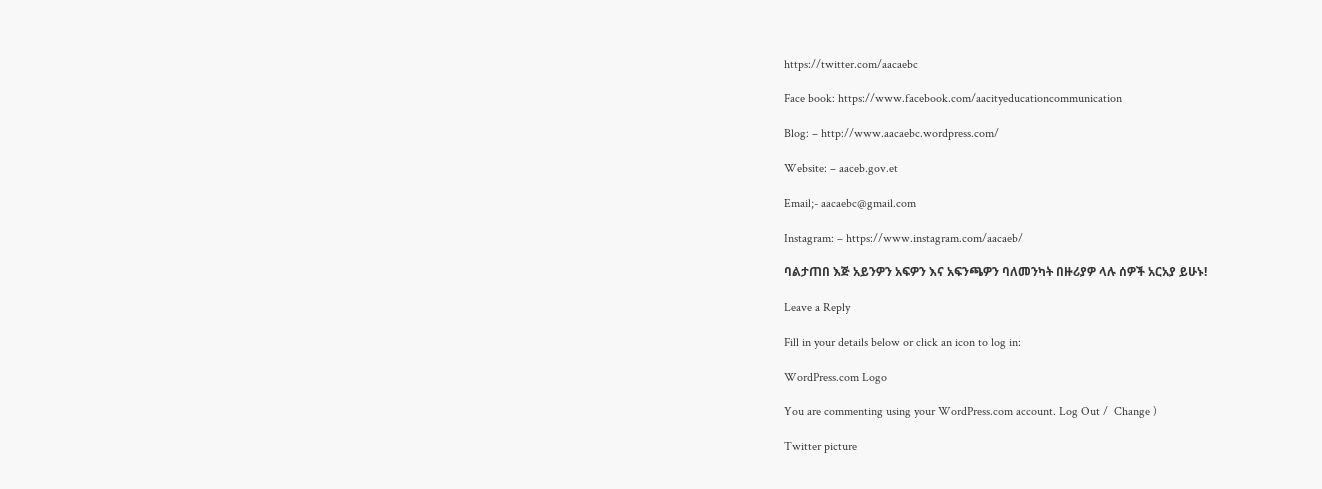https://twitter.com/aacaebc

Face book: https://www.facebook.com/aacityeducationcommunication

Blog: – http://www.aacaebc.wordpress.com/

Website: – aaceb.gov.et

Email;- aacaebc@gmail.com

Instagram: – https://www.instagram.com/aacaeb/

ባልታጠበ እጅ አይንዎን አፍዎን እና አፍንጫዎን ባለመንካት በዙሪያዎ ላሉ ሰዎች አርአያ ይሁኑ!

Leave a Reply

Fill in your details below or click an icon to log in:

WordPress.com Logo

You are commenting using your WordPress.com account. Log Out /  Change )

Twitter picture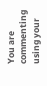You are commenting using your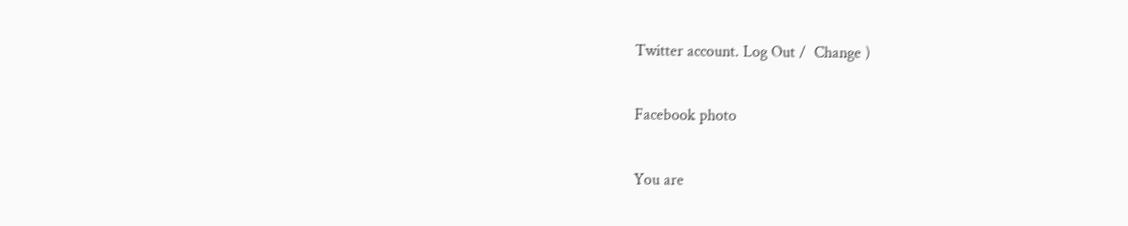Twitter account. Log Out /  Change )

Facebook photo

You are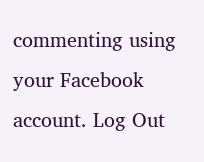commenting using your Facebook account. Log Out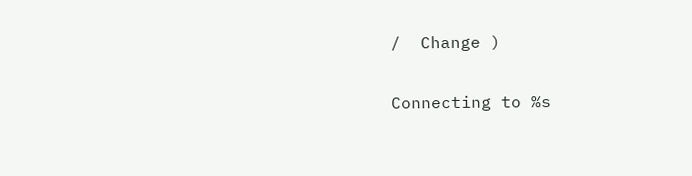/  Change )

Connecting to %s